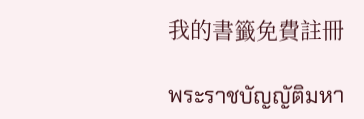我的書籤免費註冊

พระราชบัญญัติมหา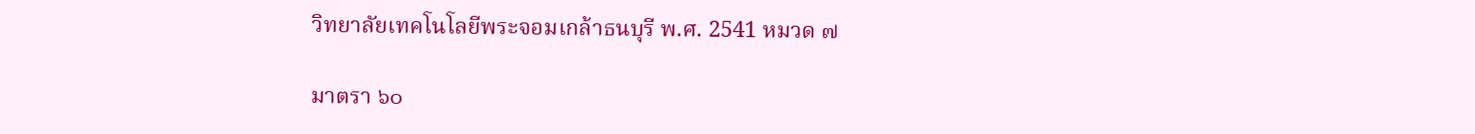วิทยาลัยเทคโนโลยีพระจอมเกล้าธนบุรี พ.ศ. 2541 หมวด ๗

มาตรา ๖๐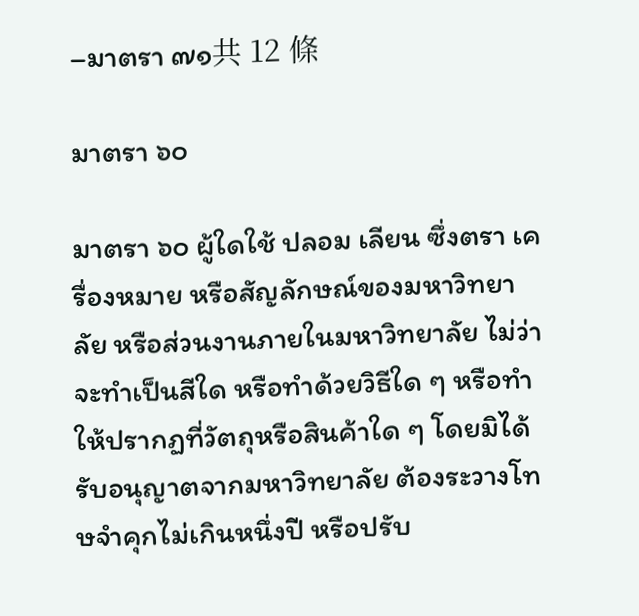–มาตรา ๗๑共 12 條

มาตรา ๖๐

มาตรา ๖๐ ผู้ใดใช้ ปลอม เลียน ซึ่งตรา เครื่องหมาย หรือสัญลักษณ์ของมหาวิทยาลัย หรือส่วนงานภายในมหาวิทยาลัย ไม่ว่าจะทำเป็นสีใด หรือทำด้วยวิธีใด ๆ หรือทำให้ปรากฏที่วัตถุหรือสินค้าใด ๆ โดยมิได้รับอนุญาตจากมหาวิทยาลัย ต้องระวางโทษจำคุกไม่เกินหนึ่งปี หรือปรับ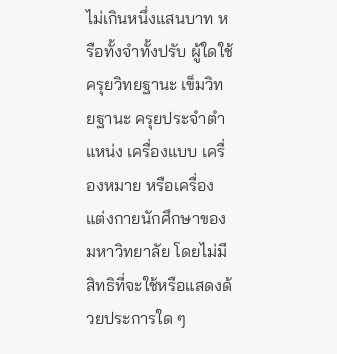ไม่เกินหนึ่งแสนบาท หรือทั้งจำทั้งปรับ ผู้ใดใช้ครุยวิทยฐานะ เข็มวิทยฐานะ ครุยประจำตำแหน่ง เครื่องแบบ เครื่องหมาย หรือเครื่องแต่งกายนักศึกษาของมหาวิทยาลัย โดยไม่มีสิทธิที่จะใช้หรือแสดงด้วยประการใด ๆ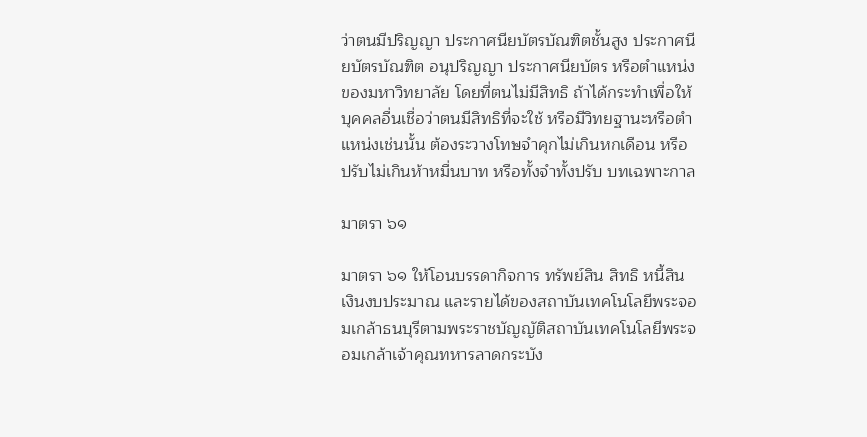ว่าตนมีปริญญา ประกาศนียบัตรบัณฑิตชั้นสูง ประกาศนียบัตรบัณฑิต อนุปริญญา ประกาศนียบัตร หรือตำแหน่งของมหาวิทยาลัย โดยที่ตนไม่มีสิทธิ ถ้าได้กระทำเพื่อให้บุคคลอื่นเชื่อว่าตนมีสิทธิที่จะใช้ หรือมีวิทยฐานะหรือตำแหน่งเช่นนั้น ต้องระวางโทษจำคุกไม่เกินหกเดือน หรือปรับไม่เกินห้าหมื่นบาท หรือทั้งจำทั้งปรับ บทเฉพาะกาล

มาตรา ๖๑

มาตรา ๖๑ ให้โอนบรรดากิจการ ทรัพย์สิน สิทธิ หนี้สิน เงินงบประมาณ และรายได้ของสถาบันเทคโนโลยีพระจอมเกล้าธนบุรีตามพระราชบัญญัติสถาบันเทคโนโลยีพระจอมเกล้าเจ้าคุณทหารลาดกระบัง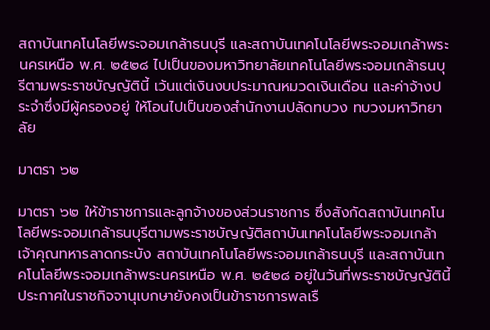สถาบันเทคโนโลยีพระจอมเกล้าธนบุรี และสถาบันเทคโนโลยีพระจอมเกล้าพระนครเหนือ พ.ศ. ๒๕๒๘ ไปเป็นของมหาวิทยาลัยเทคโนโลยีพระจอมเกล้าธนบุรีตามพระราชบัญญัตินี้ เว้นแต่เงินงบประมาณหมวดเงินเดือน และค่าจ้างประจำซึ่งมีผู้ครองอยู่ ให้โอนไปเป็นของสำนักงานปลัดทบวง ทบวงมหาวิทยาลัย

มาตรา ๖๒

มาตรา ๖๒ ให้ข้าราชการและลูกจ้างของส่วนราชการ ซึ่งสังกัดสถาบันเทคโนโลยีพระจอมเกล้าธนบุรีตามพระราชบัญญัติสถาบันเทคโนโลยีพระจอมเกล้าเจ้าคุณทหารลาดกระบัง สถาบันเทคโนโลยีพระจอมเกล้าธนบุรี และสถาบันเทคโนโลยีพระจอมเกล้าพระนครเหนือ พ.ศ. ๒๕๒๘ อยู่ในวันที่พระราชบัญญัตินี้ประกาศในราชกิจจานุเบกษายังคงเป็นข้าราชการพลเรื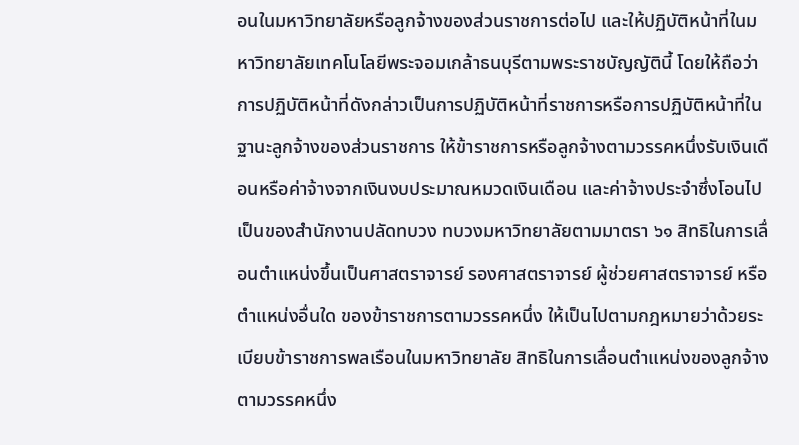อนในมหาวิทยาลัยหรือลูกจ้างของส่วนราชการต่อไป และให้ปฏิบัติหน้าที่ในมหาวิทยาลัยเทคโนโลยีพระจอมเกล้าธนบุรีตามพระราชบัญญัตินี้ โดยให้ถือว่าการปฏิบัติหน้าที่ดังกล่าวเป็นการปฏิบัติหน้าที่ราชการหรือการปฏิบัติหน้าที่ในฐานะลูกจ้างของส่วนราชการ ให้ข้าราชการหรือลูกจ้างตามวรรคหนึ่งรับเงินเดือนหรือค่าจ้างจากเงินงบประมาณหมวดเงินเดือน และค่าจ้างประจำซึ่งโอนไปเป็นของสำนักงานปลัดทบวง ทบวงมหาวิทยาลัยตามมาตรา ๖๑ สิทธิในการเลื่อนตำแหน่งขึ้นเป็นศาสตราจารย์ รองศาสตราจารย์ ผู้ช่วยศาสตราจารย์ หรือตำแหน่งอื่นใด ของข้าราชการตามวรรคหนึ่ง ให้เป็นไปตามกฎหมายว่าด้วยระเบียบข้าราชการพลเรือนในมหาวิทยาลัย สิทธิในการเลื่อนตำแหน่งของลูกจ้างตามวรรคหนึ่ง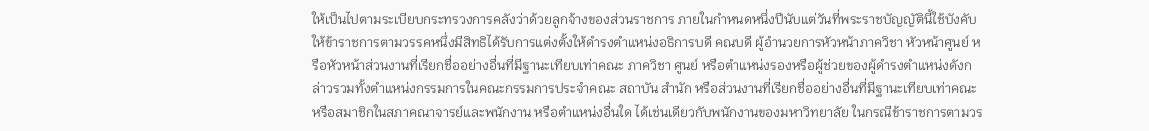ให้เป็นไปตามระเบียบกระทรวงการคลังว่าด้วยลูกจ้างของส่วนราชการ ภายในกำหนดหนึ่งปีนับแต่วันที่พระราชบัญญัตินี้ใช้บังคับ ให้ข้าราชการตามวรรคหนึ่งมีสิทธิได้รับการแต่งตั้งให้ดำรงตำแหน่งอธิการบดี คณบดี ผู้อำนวยการหัวหน้าภาควิชา หัวหน้าศูนย์ หรือหัวหน้าส่วนงานที่เรียกชื่ออย่างอื่นที่มีฐานะเทียบเท่าคณะ ภาควิชา ศูนย์ หรือตำแหน่งรองหรือผู้ช่วยของผู้ดำรงตำแหน่งดังกล่าวรวมทั้งตำแหน่งกรรมการในคณะกรรมการประจำคณะ สถาบัน สำนัก หรือส่วนงานที่เรียกชื่ออย่างอื่นที่มีฐานะเทียบเท่าคณะ หรือสมาชิกในสภาคณาจารย์และพนักงาน หรือตำแหน่งอื่นใด ได้เช่นเดียวกับพนักงานของมหาวิทยาลัย ในกรณีข้าราชการตามวร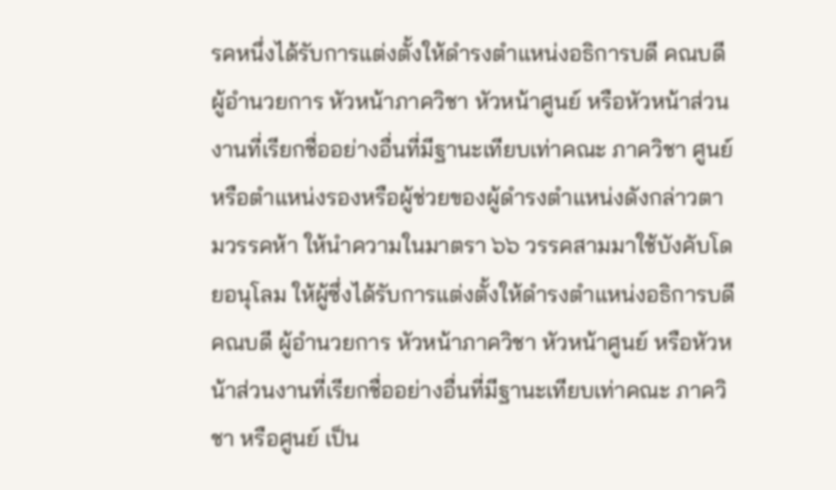รคหนึ่งได้รับการแต่งตั้งให้ดำรงตำแหน่งอธิการบดี คณบดี ผู้อำนวยการ หัวหน้าภาควิชา หัวหน้าศูนย์ หรือหัวหน้าส่วนงานที่เรียกชื่ออย่างอื่นที่มีฐานะเทียบเท่าคณะ ภาควิชา ศูนย์ หรือตำแหน่งรองหรือผู้ช่วยของผู้ดำรงตำแหน่งดังกล่าวตามวรรคห้า ให้นำความในมาตรา ๖๖ วรรคสามมาใช้บังคับโดยอนุโลม ให้ผู้ซึ่งได้รับการแต่งตั้งให้ดำรงตำแหน่งอธิการบดี คณบดี ผู้อำนวยการ หัวหน้าภาควิชา หัวหน้าศูนย์ หรือหัวหน้าส่วนงานที่เรียกชื่ออย่างอื่นที่มีฐานะเทียบเท่าคณะ ภาควิชา หรือศูนย์ เป็น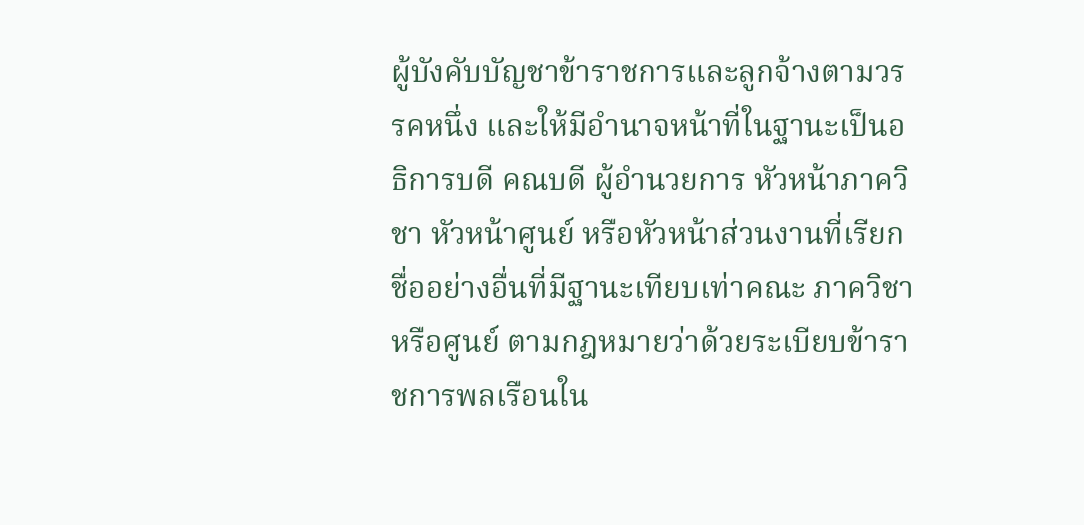ผู้บังคับบัญชาข้าราชการและลูกจ้างตามวรรคหนึ่ง และให้มีอำนาจหน้าที่ในฐานะเป็นอธิการบดี คณบดี ผู้อำนวยการ หัวหน้าภาควิชา หัวหน้าศูนย์ หรือหัวหน้าส่วนงานที่เรียกชื่ออย่างอื่นที่มีฐานะเทียบเท่าคณะ ภาควิชา หรือศูนย์ ตามกฎหมายว่าด้วยระเบียบข้าราชการพลเรือนใน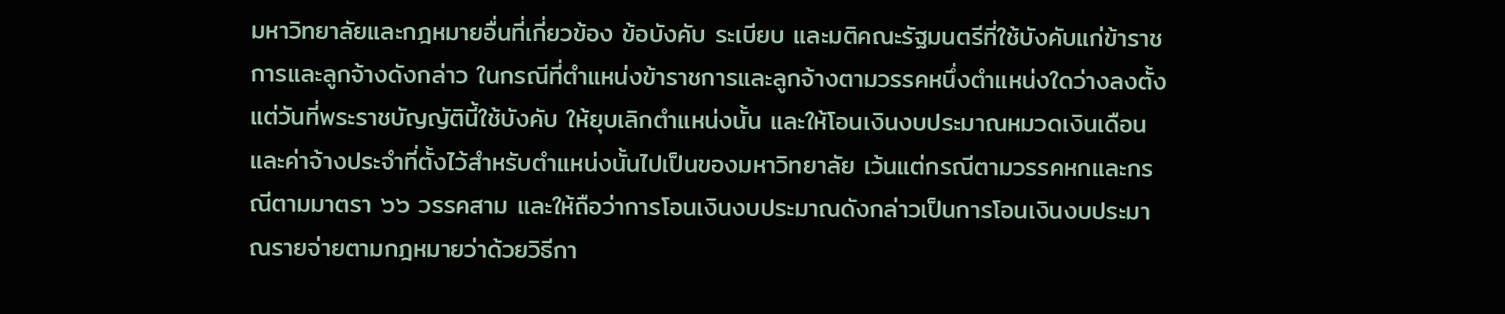มหาวิทยาลัยและกฎหมายอื่นที่เกี่ยวข้อง ข้อบังคับ ระเบียบ และมติคณะรัฐมนตรีที่ใช้บังคับแก่ข้าราชการและลูกจ้างดังกล่าว ในกรณีที่ตำแหน่งข้าราชการและลูกจ้างตามวรรคหนึ่งตำแหน่งใดว่างลงตั้งแต่วันที่พระราชบัญญัตินี้ใช้บังคับ ให้ยุบเลิกตำแหน่งนั้น และให้โอนเงินงบประมาณหมวดเงินเดือนและค่าจ้างประจำที่ตั้งไว้สำหรับตำแหน่งนั้นไปเป็นของมหาวิทยาลัย เว้นแต่กรณีตามวรรคหกและกรณีตามมาตรา ๖๖ วรรคสาม และให้ถือว่าการโอนเงินงบประมาณดังกล่าวเป็นการโอนเงินงบประมาณรายจ่ายตามกฎหมายว่าด้วยวิธีกา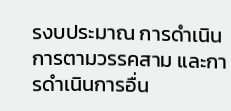รงบประมาณ การดำเนินการตามวรรคสาม และการดำเนินการอื่น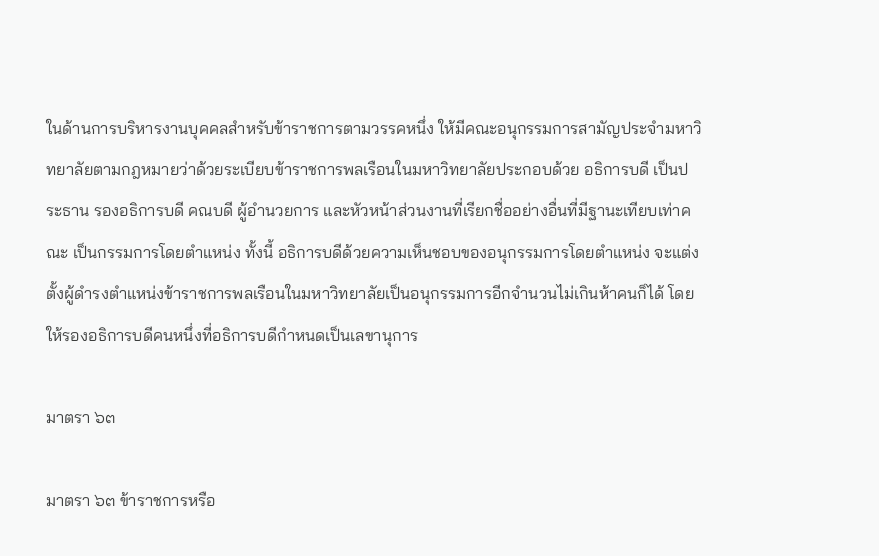ในด้านการบริหารงานบุคคลสำหรับข้าราชการตามวรรคหนึ่ง ให้มีคณะอนุกรรมการสามัญประจำมหาวิทยาลัยตามกฎหมายว่าด้วยระเบียบข้าราชการพลเรือนในมหาวิทยาลัยประกอบด้วย อธิการบดี เป็นประธาน รองอธิการบดี คณบดี ผู้อำนวยการ และหัวหน้าส่วนงานที่เรียกชื่ออย่างอื่นที่มีฐานะเทียบเท่าคณะ เป็นกรรมการโดยตำแหน่ง ทั้งนี้ อธิการบดีด้วยความเห็นชอบของอนุกรรมการโดยตำแหน่ง จะแต่งตั้งผู้ดำรงตำแหน่งข้าราชการพลเรือนในมหาวิทยาลัยเป็นอนุกรรมการอีกจำนวนไม่เกินห้าคนก็ได้ โดยให้รองอธิการบดีคนหนึ่งที่อธิการบดีกำหนดเป็นเลขานุการ

มาตรา ๖๓

มาตรา ๖๓ ข้าราชการหรือ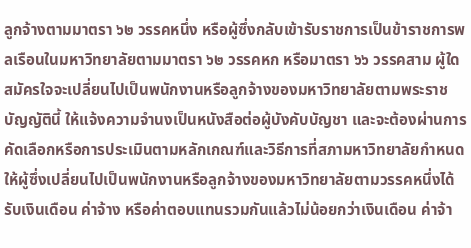ลูกจ้างตามมาตรา ๖๒ วรรคหนึ่ง หรือผู้ซึ่งกลับเข้ารับราชการเป็นข้าราชการพลเรือนในมหาวิทยาลัยตามมาตรา ๖๒ วรรคหก หรือมาตรา ๖๖ วรรคสาม ผู้ใดสมัครใจจะเปลี่ยนไปเป็นพนักงานหรือลูกจ้างของมหาวิทยาลัยตามพระราชบัญญัตินี้ ให้แจ้งความจำนงเป็นหนังสือต่อผู้บังคับบัญชา และจะต้องผ่านการคัดเลือกหรือการประเมินตามหลักเกณฑ์และวิธีการที่สภามหาวิทยาลัยกำหนด ให้ผู้ซึ่งเปลี่ยนไปเป็นพนักงานหรือลูกจ้างของมหาวิทยาลัยตามวรรคหนึ่งได้รับเงินเดือน ค่าจ้าง หรือค่าตอบแทนรวมกันแล้วไม่น้อยกว่าเงินเดือน ค่าจ้า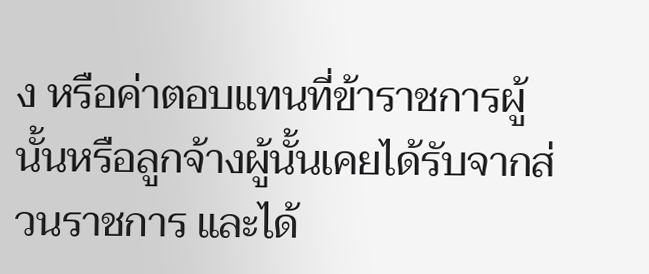ง หรือค่าตอบแทนที่ข้าราชการผู้นั้นหรือลูกจ้างผู้นั้นเคยได้รับจากส่วนราชการ และได้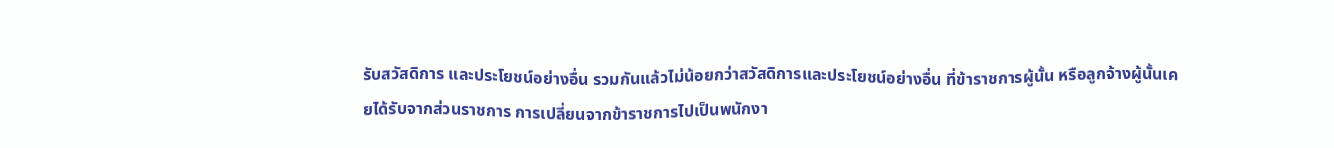รับสวัสดิการ และประโยชน์อย่างอื่น รวมกันแล้วไม่น้อยกว่าสวัสดิการและประโยชน์อย่างอื่น ที่ข้าราชการผู้นั้น หรือลูกจ้างผู้นั้นเคยได้รับจากส่วนราชการ การเปลี่ยนจากข้าราชการไปเป็นพนักงา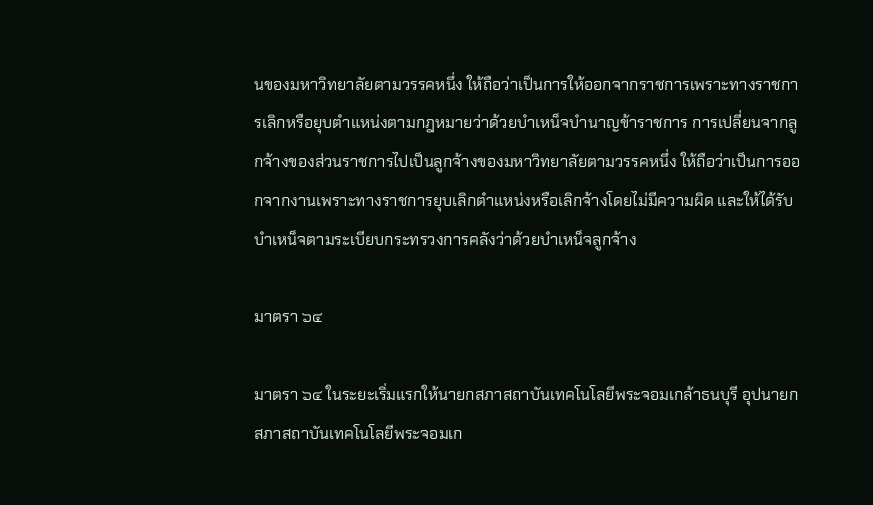นของมหาวิทยาลัยตามวรรคหนึ่ง ให้ถือว่าเป็นการให้ออกจากราชการเพราะทางราชการเลิกหรือยุบตำแหน่งตามกฎหมายว่าด้วยบำเหน็จบำนาญข้าราชการ การเปลี่ยนจากลูกจ้างของส่วนราชการไปเป็นลูกจ้างของมหาวิทยาลัยตามวรรคหนึ่ง ให้ถือว่าเป็นการออกจากงานเพราะทางราชการยุบเลิกตำแหน่งหรือเลิกจ้างโดยไม่มีความผิด และให้ได้รับบำเหน็จตามระเบียบกระทรวงการคลังว่าด้วยบำเหน็จลูกจ้าง

มาตรา ๖๔

มาตรา ๖๔ ในระยะเริ่มแรกให้นายกสภาสถาบันเทคโนโลยีพระจอมเกล้าธนบุรี อุปนายกสภาสถาบันเทคโนโลยีพระจอมเก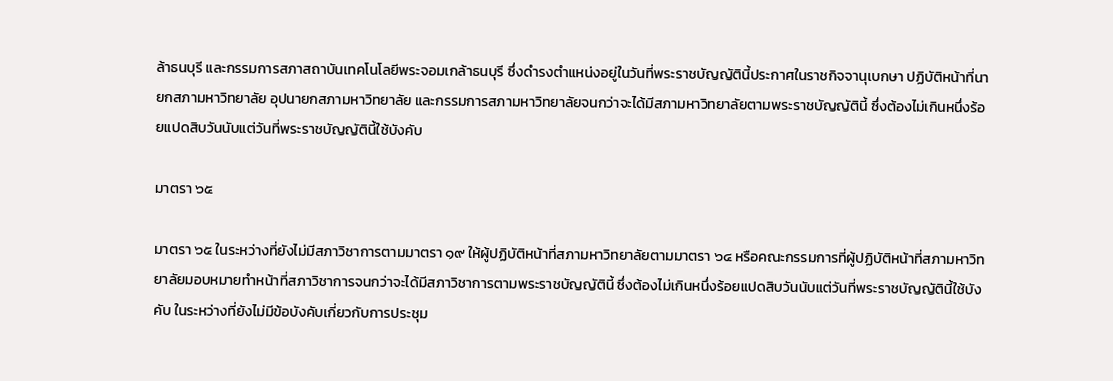ล้าธนบุรี และกรรมการสภาสถาบันเทคโนโลยีพระจอมเกล้าธนบุรี ซึ่งดำรงตำแหน่งอยู่ในวันที่พระราชบัญญัตินี้ประกาศในราชกิจจานุเบกษา ปฏิบัติหน้าที่นายกสภามหาวิทยาลัย อุปนายกสภามหาวิทยาลัย และกรรมการสภามหาวิทยาลัยจนกว่าจะได้มีสภามหาวิทยาลัยตามพระราชบัญญัตินี้ ซึ่งต้องไม่เกินหนึ่งร้อยแปดสิบวันนับแต่วันที่พระราชบัญญัตินี้ใช้บังคับ

มาตรา ๖๕

มาตรา ๖๕ ในระหว่างที่ยังไม่มีสภาวิชาการตามมาตรา ๑๙ ให้ผู้ปฏิบัติหน้าที่สภามหาวิทยาลัยตามมาตรา ๖๔ หรือคณะกรรมการที่ผู้ปฏิบัติหน้าที่สภามหาวิทยาลัยมอบหมายทำหน้าที่สภาวิชาการจนกว่าจะได้มีสภาวิชาการตามพระราชบัญญัตินี้ ซึ่งต้องไม่เกินหนึ่งร้อยแปดสิบวันนับแต่วันที่พระราชบัญญัตินี้ใช้บังคับ ในระหว่างที่ยังไม่มีข้อบังคับเกี่ยวกับการประชุม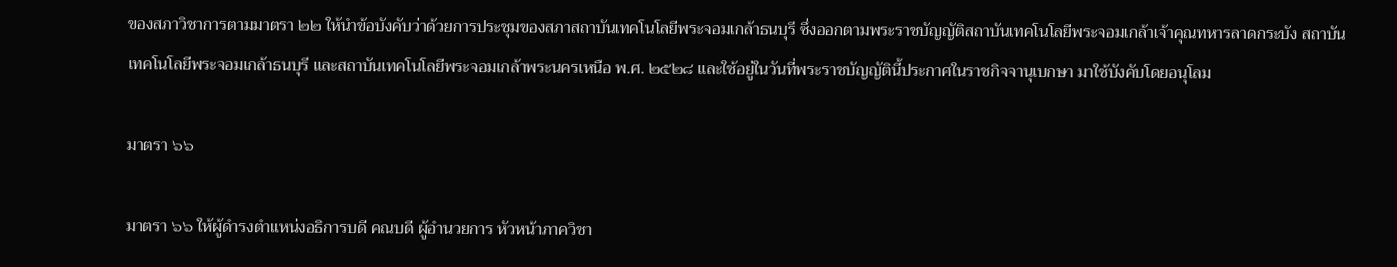ของสภาวิชาการตามมาตรา ๒๒ ให้นำข้อบังคับว่าด้วยการประชุมของสภาสถาบันเทคโนโลยีพระจอมเกล้าธนบุรี ซึ่งออกตามพระราชบัญญัติสถาบันเทคโนโลยีพระจอมเกล้าเจ้าคุณทหารลาดกระบัง สถาบันเทคโนโลยีพระจอมเกล้าธนบุรี และสถาบันเทคโนโลยีพระจอมเกล้าพระนครเหนือ พ.ศ. ๒๕๒๘ และใช้อยู่ในวันที่พระราชบัญญัตินี้ประกาศในราชกิจจานุเบกษา มาใช้บังคับโดยอนุโลม

มาตรา ๖๖

มาตรา ๖๖ ให้ผู้ดำรงตำแหน่งอธิการบดี คณบดี ผู้อำนวยการ หัวหน้าภาควิชา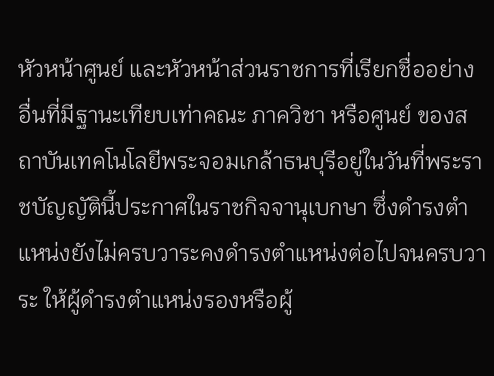หัวหน้าศูนย์ และหัวหน้าส่วนราชการที่เรียกชื่ออย่างอื่นที่มีฐานะเทียบเท่าคณะ ภาควิชา หรือศูนย์ ของสถาบันเทคโนโลยีพระจอมเกล้าธนบุรีอยู่ในวันที่พระราชบัญญัตินี้ประกาศในราชกิจจานุเบกษา ซึ่งดำรงตำแหน่งยังไม่ครบวาระคงดำรงตำแหน่งต่อไปจนครบวาระ ให้ผู้ดำรงตำแหน่งรองหรือผู้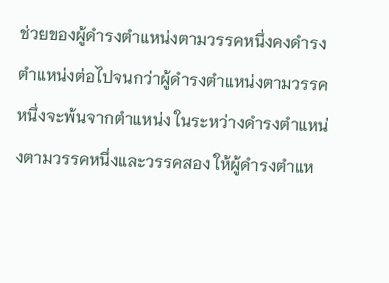ช่วยของผู้ดำรงตำแหน่งตามวรรคหนึ่งคงดำรงตำแหน่งต่อไปจนกว่าผู้ดำรงตำแหน่งตามวรรคหนึ่งจะพ้นจากตำแหน่ง ในระหว่างดำรงตำแหน่งตามวรรคหนึ่งและวรรคสอง ให้ผู้ดำรงตำแห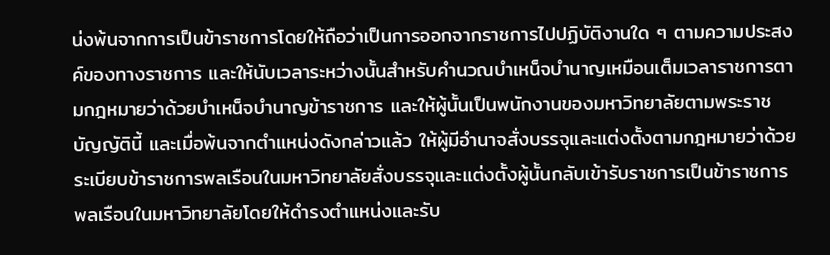น่งพ้นจากการเป็นข้าราชการโดยให้ถือว่าเป็นการออกจากราชการไปปฏิบัติงานใด ๆ ตามความประสงค์ของทางราชการ และให้นับเวลาระหว่างนั้นสำหรับคำนวณบำเหน็จบำนาญเหมือนเต็มเวลาราชการตามกฎหมายว่าด้วยบำเหน็จบำนาญข้าราชการ และให้ผู้นั้นเป็นพนักงานของมหาวิทยาลัยตามพระราชบัญญัตินี้ และเมื่อพ้นจากตำแหน่งดังกล่าวแล้ว ให้ผู้มีอำนาจสั่งบรรจุและแต่งตั้งตามกฎหมายว่าด้วยระเบียบข้าราชการพลเรือนในมหาวิทยาลัยสั่งบรรจุและแต่งตั้งผู้นั้นกลับเข้ารับราชการเป็นข้าราชการพลเรือนในมหาวิทยาลัยโดยให้ดำรงตำแหน่งและรับ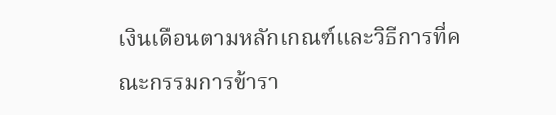เงินเดือนตามหลักเกณฑ์และวิธีการที่คณะกรรมการข้ารา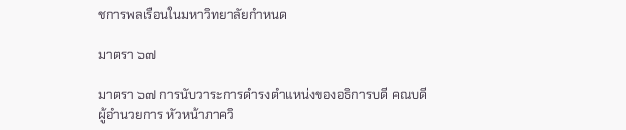ชการพลเรือนในมหาวิทยาลัยกำหนด

มาตรา ๖๗

มาตรา ๖๗ การนับวาระการดำรงตำแหน่งของอธิการบดี คณบดี ผู้อำนวยการ หัวหน้าภาควิ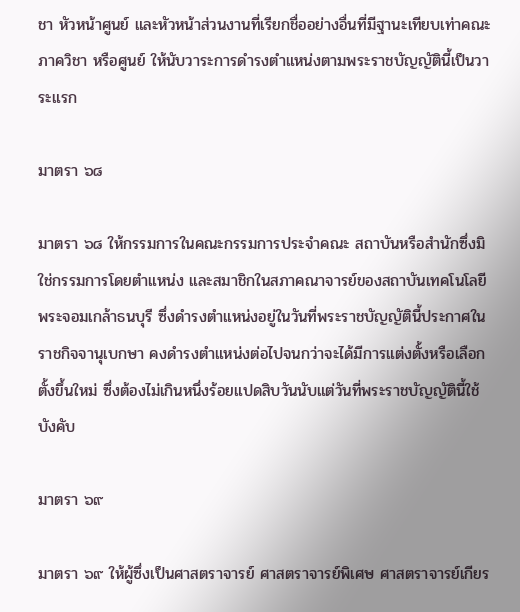ชา หัวหน้าศูนย์ และหัวหน้าส่วนงานที่เรียกชื่ออย่างอื่นที่มีฐานะเทียบเท่าคณะ ภาควิชา หรือศูนย์ ให้นับวาระการดำรงตำแหน่งตามพระราชบัญญัตินี้เป็นวาระแรก

มาตรา ๖๘

มาตรา ๖๘ ให้กรรมการในคณะกรรมการประจำคณะ สถาบันหรือสำนักซึ่งมิใช่กรรมการโดยตำแหน่ง และสมาชิกในสภาคณาจารย์ของสถาบันเทคโนโลยีพระจอมเกล้าธนบุรี ซึ่งดำรงตำแหน่งอยู่ในวันที่พระราชบัญญัตินี้ประกาศในราชกิจจานุเบกษา คงดำรงตำแหน่งต่อไปจนกว่าจะได้มีการแต่งตั้งหรือเลือกตั้งขึ้นใหม่ ซึ่งต้องไม่เกินหนึ่งร้อยแปดสิบวันนับแต่วันที่พระราชบัญญัตินี้ใช้บังคับ

มาตรา ๖๙

มาตรา ๖๙ ให้ผู้ซึ่งเป็นศาสตราจารย์ ศาสตราจารย์พิเศษ ศาสตราจารย์เกียร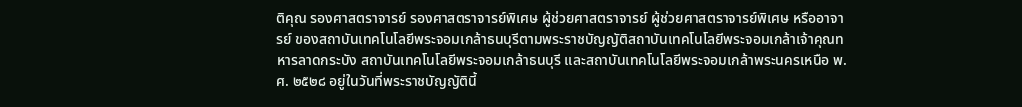ติคุณ รองศาสตราจารย์ รองศาสตราจารย์พิเศษ ผู้ช่วยศาสตราจารย์ ผู้ช่วยศาสตราจารย์พิเศษ หรืออาจารย์ ของสถาบันเทคโนโลยีพระจอมเกล้าธนบุรีตามพระราชบัญญัติสถาบันเทคโนโลยีพระจอมเกล้าเจ้าคุณทหารลาดกระบัง สถาบันเทคโนโลยีพระจอมเกล้าธนบุรี และสถาบันเทคโนโลยีพระจอมเกล้าพระนครเหนือ พ.ศ. ๒๕๒๘ อยู่ในวันที่พระราชบัญญัตินี้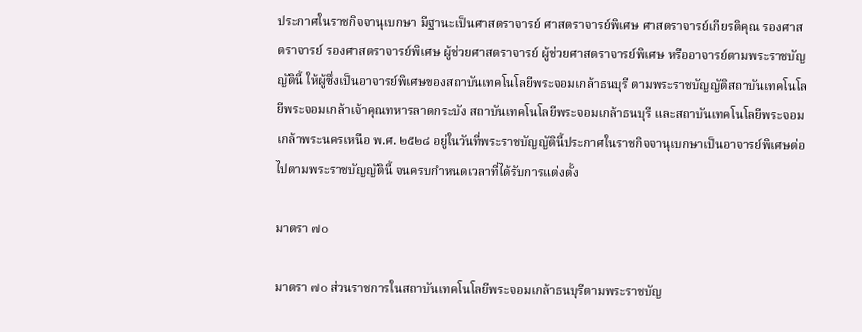ประกาศในราชกิจจานุเบกษา มีฐานะเป็นศาสตราจารย์ ศาสตราจารย์พิเศษ ศาสตราจารย์เกียรติคุณ รองศาสตราจารย์ รองศาสตราจารย์พิเศษ ผู้ช่วยศาสตราจารย์ ผู้ช่วยศาสตราจารย์พิเศษ หรืออาจารย์ตามพระราชบัญญัตินี้ ให้ผู้ซึ่งเป็นอาจารย์พิเศษของสถาบันเทคโนโลยีพระจอมเกล้าธนบุรี ตามพระราชบัญญัติสถาบันเทคโนโลยีพระจอมเกล้าเจ้าคุณทหารลาดกระบัง สถาบันเทคโนโลยีพระจอมเกล้าธนบุรี และสถาบันเทคโนโลยีพระจอมเกล้าพระนครเหนือ พ.ศ. ๒๕๒๘ อยู่ในวันที่พระราชบัญญัตินี้ประกาศในราชกิจจานุเบกษาเป็นอาจารย์พิเศษต่อไปตามพระราชบัญญัตินี้ จนครบกำหนดเวลาที่ได้รับการแต่งตั้ง

มาตรา ๗๐

มาตรา ๗๐ ส่วนราชการในสถาบันเทคโนโลยีพระจอมเกล้าธนบุรีตามพระราชบัญ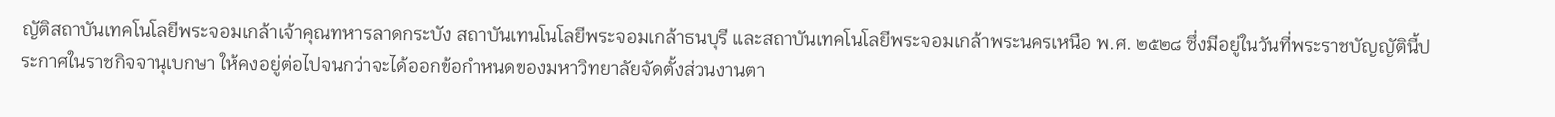ญัติสถาบันเทคโนโลยีพระจอมเกล้าเจ้าคุณทหารลาดกระบัง สถาบันเทนโนโลยีพระจอมเกล้าธนบุรี และสถาบันเทคโนโลยีพระจอมเกล้าพระนครเหนือ พ.ศ. ๒๕๒๘ ซึ่งมีอยู่ในวันที่พระราชบัญญัตินี้ประกาศในราชกิจจานุเบกษา ให้คงอยู่ต่อไปจนกว่าจะได้ออกข้อกำหนดของมหาวิทยาลัยจัดตั้งส่วนงานตา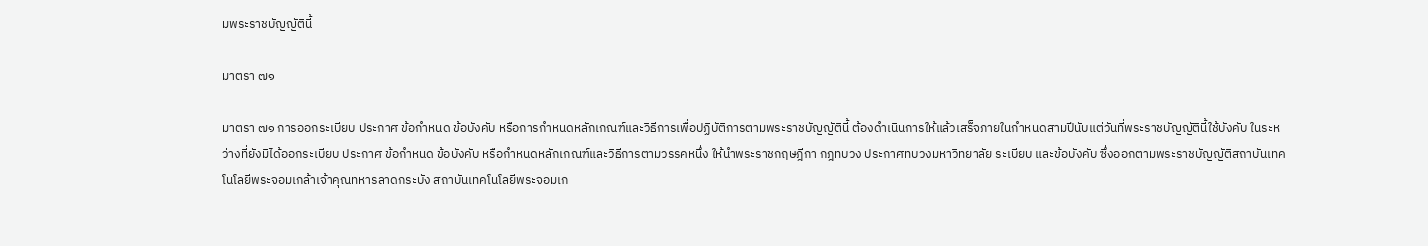มพระราชบัญญัตินี้

มาตรา ๗๑

มาตรา ๗๑ การออกระเบียบ ประกาศ ข้อกำหนด ข้อบังคับ หรือการกำหนดหลักเกณฑ์และวิธีการเพื่อปฏิบัติการตามพระราชบัญญัตินี้ ต้องดำเนินการให้แล้วเสร็จภายในกำหนดสามปีนับแต่วันที่พระราชบัญญัตินี้ใช้บังคับ ในระหว่างที่ยังมิได้ออกระเบียบ ประกาศ ข้อกำหนด ข้อบังคับ หรือกำหนดหลักเกณฑ์และวิธีการตามวรรคหนึ่ง ให้นำพระราชกฤษฎีกา กฎทบวง ประกาศทบวงมหาวิทยาลัย ระเบียบ และข้อบังคับ ซึ่งออกตามพระราชบัญญัติสถาบันเทคโนโลยีพระจอมเกล้าเจ้าคุณทหารลาดกระบัง สถาบันเทคโนโลยีพระจอมเก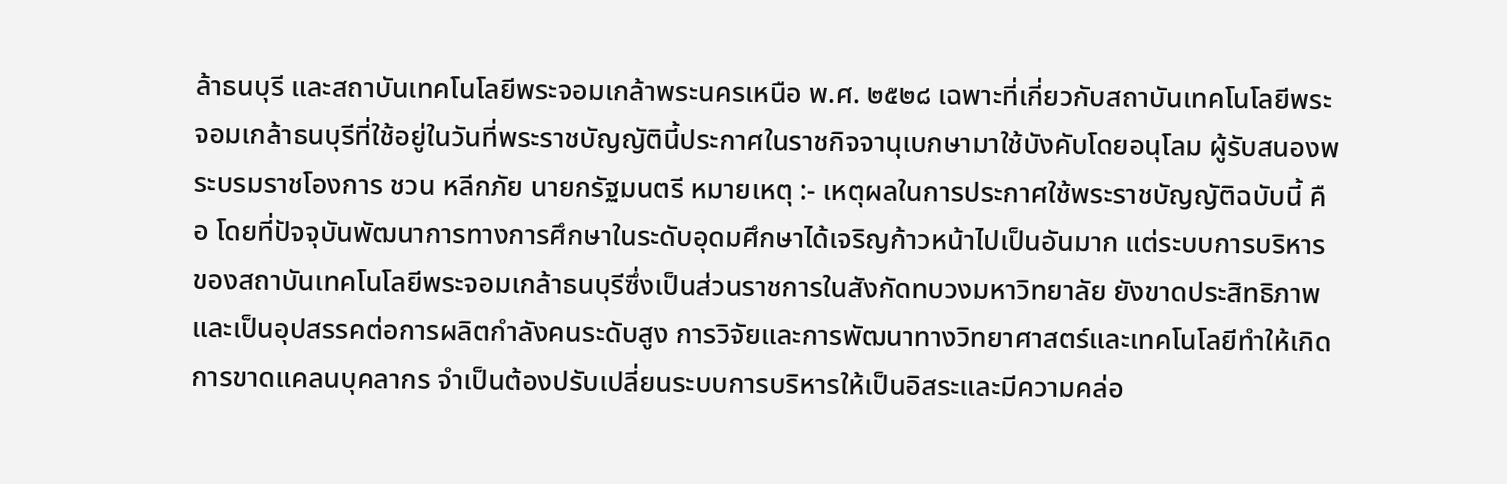ล้าธนบุรี และสถาบันเทคโนโลยีพระจอมเกล้าพระนครเหนือ พ.ศ. ๒๕๒๘ เฉพาะที่เกี่ยวกับสถาบันเทคโนโลยีพระจอมเกล้าธนบุรีที่ใช้อยู่ในวันที่พระราชบัญญัตินี้ประกาศในราชกิจจานุเบกษามาใช้บังคับโดยอนุโลม ผู้รับสนองพระบรมราชโองการ ชวน หลีกภัย นายกรัฐมนตรี หมายเหตุ :- เหตุผลในการประกาศใช้พระราชบัญญัติฉบับนี้ คือ โดยที่ปัจจุบันพัฒนาการทางการศึกษาในระดับอุดมศึกษาได้เจริญก้าวหน้าไปเป็นอันมาก แต่ระบบการบริหารของสถาบันเทคโนโลยีพระจอมเกล้าธนบุรีซึ่งเป็นส่วนราชการในสังกัดทบวงมหาวิทยาลัย ยังขาดประสิทธิภาพและเป็นอุปสรรคต่อการผลิตกำลังคนระดับสูง การวิจัยและการพัฒนาทางวิทยาศาสตร์และเทคโนโลยีทำให้เกิดการขาดแคลนบุคลากร จำเป็นต้องปรับเปลี่ยนระบบการบริหารให้เป็นอิสระและมีความคล่อ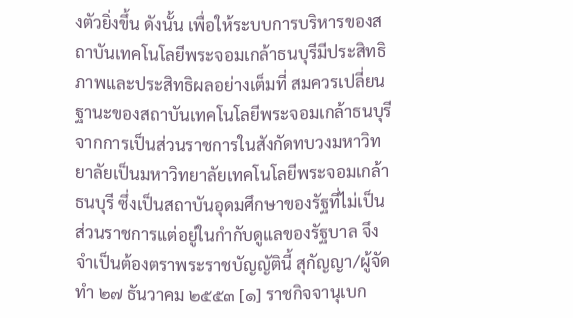งตัวยิ่งขึ้น ดังนั้น เพื่อให้ระบบการบริหารของสถาบันเทคโนโลยีพระจอมเกล้าธนบุรีมีประสิทธิภาพและประสิทธิผลอย่างเต็มที่ สมควรเปลี่ยนฐานะของสถาบันเทคโนโลยีพระจอมเกล้าธนบุรีจากการเป็นส่วนราชการในสังกัดทบวงมหาวิทยาลัยเป็นมหาวิทยาลัยเทคโนโลยีพระจอมเกล้าธนบุรี ซึ่งเป็นสถาบันอุดมศึกษาของรัฐที่ไม่เป็นส่วนราชการแต่อยู่ในกำกับดูแลของรัฐบาล จึงจำเป็นต้องตราพระราชบัญญัตินี้ สุกัญญา/ผู้จัดทำ ๒๗ ธันวาคม ๒๕๕๓ [๑] ราชกิจจานุเบก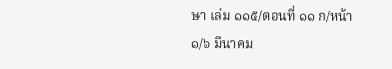ษา เล่ม ๑๑๕/ตอนที่ ๑๑ ก/หน้า ๑/๖ มีนาคม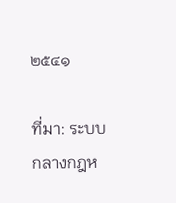๒๕๔๑

ที่มา: ระบบกลางกฎห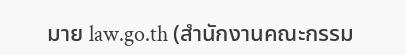มาย law.go.th (สำนักงานคณะกรรม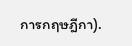การกฤษฎีกา).